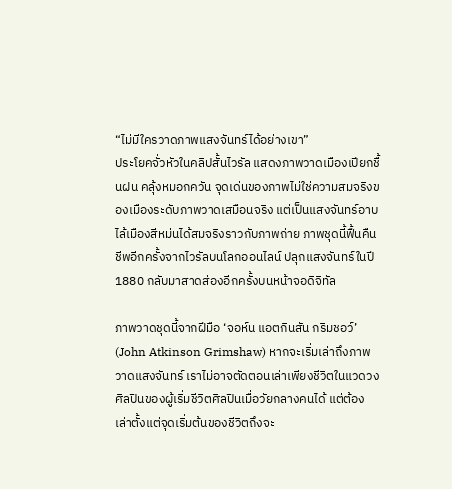“ไม่มีใครวาดภาพแสงจันทร์ได้อย่างเขา”
ประโยคจั่วหัวในคลิปสั้นไวรัล แสดงภาพวาดเมืองเปียกชื้นฝน คลุ้งหมอกควัน จุดเด่นของภาพไม่ใช่ความสมจริงของเมืองระดับภาพวาดเสมือนจริง แต่เป็นแสงจันทร์อาบไล้เมืองสีหม่นได้สมจริงราวกับภาพถ่าย ภาพชุดนี้ฟื้นคืนชีพอีกครั้งจากไวรัลบนโลกออนไลน์ ปลุกแสงจันทร์ในปี 1880 กลับมาสาดส่องอีกครั้งบนหน้าจอดิจิทัล

ภาพวาดชุดนี้จากฝีมือ ‘จอห์น แอตกินสัน กริมชอว์’ (John Atkinson Grimshaw) หากจะเริ่มเล่าถึงภาพวาดแสงจันทร์ เราไม่อาจตัดตอนเล่าเพียงชีวิตในแวดวงศิลปินของผู้เริ่มชีวิตศิลปินเมื่อวัยกลางคนได้ แต่ต้องเล่าตั้งแต่จุดเริ่มต้นของชีวิตถึงจะ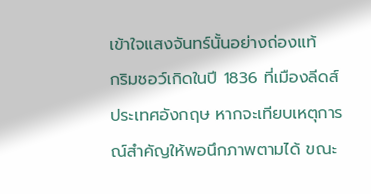เข้าใจแสงจันทร์นั้นอย่างถ่องแท้
กริมชอว์เกิดในปี 1836 ที่เมืองลีดส์ ประเทศอังกฤษ หากจะเทียบเหตุการณ์สำคัญให้พอนึกภาพตามได้ ขณะ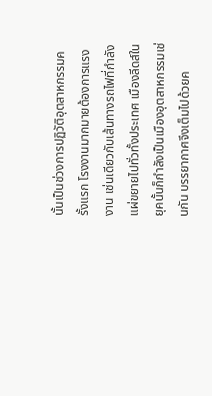นั้นเป็นช่วงการปฏิวัติอุตสาหกรรมครั้งแรก โรงงานมากมายต้องการแรงงาน เช่นเดียวกับเส้นทางรถไฟที่กำลังแผ่ขยายไปทั่วทั้งประเทศ เมืองลีดส์ในยุคนั้นก็กำลังเป็นเมืองอุตสาหกรรมเช่นกัน บรรยากาศจึงเต็มไปด้วยค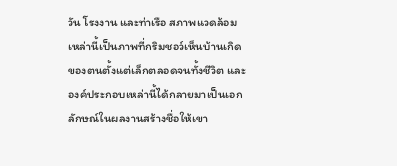วัน โรงงาน และท่าเรือ สภาพแวดล้อมเหล่านี้เป็นภาพที่กริมชอว์เห็นบ้านเกิดของตนตั้งแต่เล็กตลอดจนทั้งชีวิต และองค์ประกอบเหล่านี้ได้กลายมาเป็นเอกลักษณ์ในผลงานสร้างชื่อให้เขา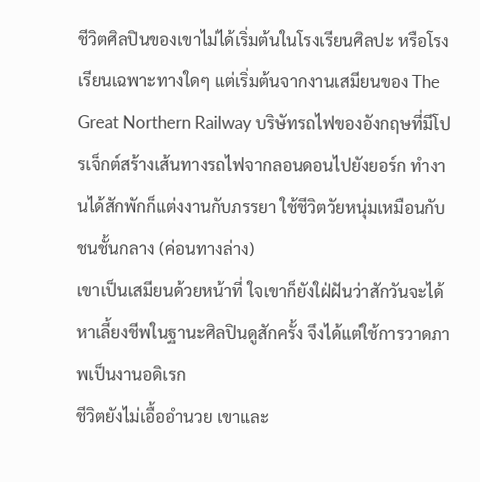ชีวิตศิลปินของเขาไม่ได้เริ่มต้นในโรงเรียนศิลปะ หรือโรงเรียนเฉพาะทางใดๆ แต่เริ่มต้นจากงานเสมียนของ The Great Northern Railway บริษัทรถไฟของอังกฤษที่มีโปรเจ็กต์สร้างเส้นทางรถไฟจากลอนดอนไปยังยอร์ก ทำงานได้สักพักก็แต่งงานกับภรรยา ใช้ชีวิตวัยหนุ่มเหมือนกับชนชั้นกลาง (ค่อนทางล่าง)
เขาเป็นเสมียนด้วยหน้าที่ ใจเขาก็ยังใฝ่ฝันว่าสักวันจะได้หาเลี้ยงชีพในฐานะศิลปินดูสักครั้ง จึงได้แต่ใช้การวาดภาพเป็นงานอดิเรก
ชีวิตยังไม่เอื้ออำนวย เขาและ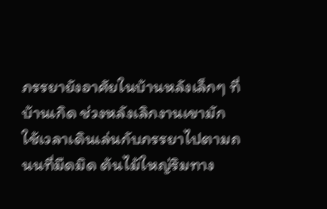ภรรยายังอาศัยในบ้านหลังเล็กๆ ที่บ้านเกิด ช่วงหลังเลิกงานเขามักใช้เวลาเดินเล่นกับภรรยาไปตามถนนที่มืดมิด ต้นไม้ใหญ่ริมทาง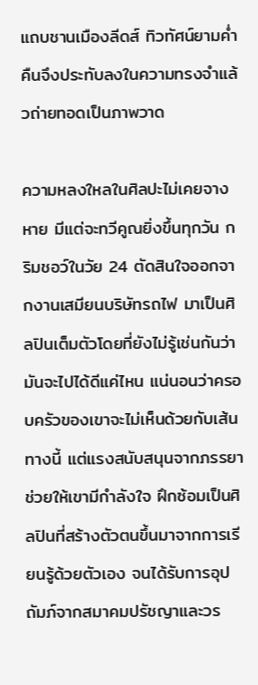แถบชานเมืองลีดส์ ทิวทัศน์ยามค่ำคืนจึงประทับลงในความทรงจำแล้วถ่ายทอดเป็นภาพวาด

ความหลงใหลในศิลปะไม่เคยจางหาย มีแต่จะทวีคูณยิ่งขึ้นทุกวัน กริมชอว์ในวัย 24 ตัดสินใจออกจากงานเสมียนบริษัทรถไฟ มาเป็นศิลปินเต็มตัวโดยที่ยังไม่รู้เช่นกันว่ามันจะไปได้ดีแค่ไหน แน่นอนว่าครอบครัวของเขาจะไม่เห็นด้วยกับเส้นทางนี้ แต่แรงสนับสนุนจากภรรยาช่วยให้เขามีกำลังใจ ฝึกซ้อมเป็นศิลปินที่สร้างตัวตนขึ้นมาจากการเรียนรู้ด้วยตัวเอง จนได้รับการอุปถัมภ์จากสมาคมปรัชญาและวร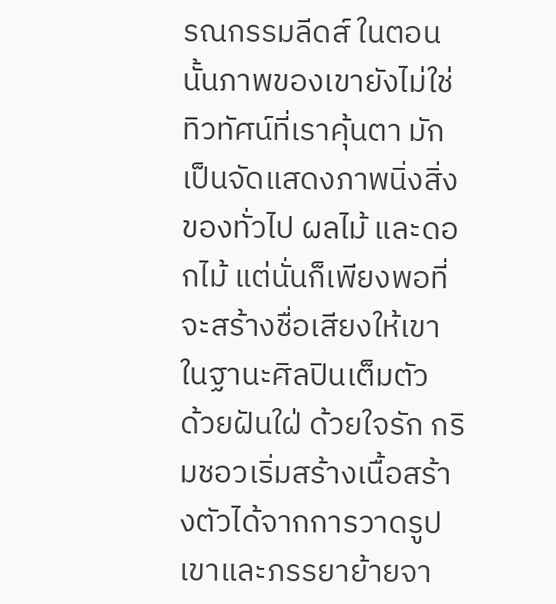รณกรรมลีดส์ ในตอนนั้นภาพของเขายังไม่ใช่ทิวทัศน์ที่เราคุ้นตา มักเป็นจัดแสดงภาพนิ่งสิ่งของทั่วไป ผลไม้ และดอกไม้ แต่นั่นก็เพียงพอที่จะสร้างชื่อเสียงให้เขาในฐานะศิลปินเต็มตัว
ด้วยฝันใฝ่ ด้วยใจรัก กริมชอวเริ่มสร้างเนื้อสร้างตัวได้จากการวาดรูป เขาและภรรยาย้ายจา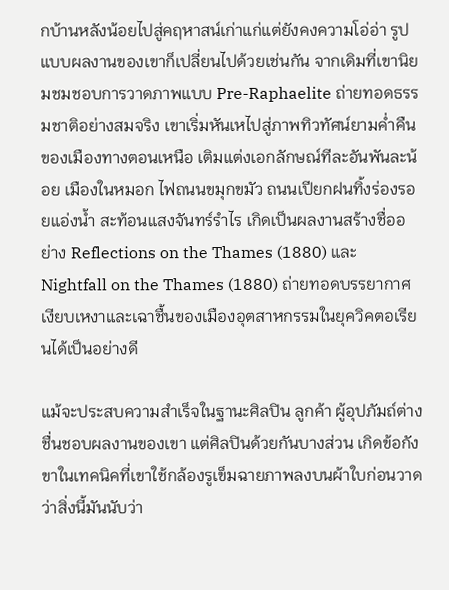กบ้านหลังน้อยไปสู่คฤหาสน์เก่าแก่แต่ยังคงความโอ่อ่า รูปแบบผลงานของเขาก็เปลี่ยนไปด้วยเช่นกัน จากเดิมที่เขานิยมชมชอบการวาดภาพแบบ Pre-Raphaelite ถ่ายทอดธรรมชาติอย่างสมจริง เขาเริ่มหันเหไปสู่ภาพทิวทัศน์ยามค่ำคืนของเมืองทางตอนเหนือ เติมแต่งเอกลักษณ์ทีละอันพันละน้อย เมืองในหมอก ไฟถนนขมุกขมัว ถนนเปียกฝนทิ้งร่องรอยแอ่งน้ำ สะท้อนแสงจันทร์รำไร เกิดเป็นผลงานสร้างชื่ออย่าง Reflections on the Thames (1880) และ Nightfall on the Thames (1880) ถ่ายทอดบรรยากาศเงียบเหงาและเฉาชื้นของเมืองอุตสาหกรรมในยุควิคตอเรียนได้เป็นอย่างดี

แม้จะประสบความสำเร็จในฐานะศิลปิน ลูกค้า ผู้อุปภัมถ์ต่างชื่นชอบผลงานของเขา แต่ศิลปินด้วยกันบางส่วน เกิดข้อกังขาในเทคนิคที่เขาใช้กล้องรูเข็มฉายภาพลงบนผ้าใบก่อนวาด ว่าสิ่งนี้มันนับว่า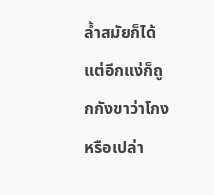ล้ำสมัยก็ได้ แต่อีกแง่ก็ถูกกังขาว่าโกงหรือเปล่า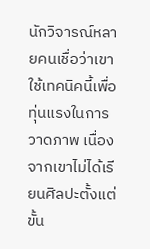นักวิจารณ์หลายคนเชื่อว่าเขาใช้เทคนิคนี้เพื่อทุ่นแรงในการวาดภาพ เนื่องจากเขาไม่ได้เรียนศิลปะตั้งแต่ขั้น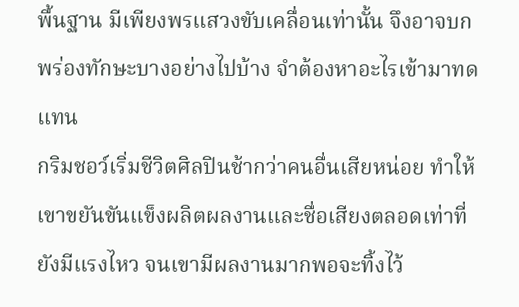พื้นฐาน มีเพียงพรแสวงขับเคลื่อนเท่านั้น จึงอาจบกพร่องทักษะบางอย่างไปบ้าง จำต้องหาอะไรเข้ามาทดแทน
กริมชอว์เริ่มชีวิตศิลปินช้ากว่าคนอื่นเสียหน่อย ทำให้เขาขยันขันแข็งผลิตผลงานและชื่อเสียงตลอดเท่าที่ยังมีแรงไหว จนเขามีผลงานมากพอจะทิ้งไว้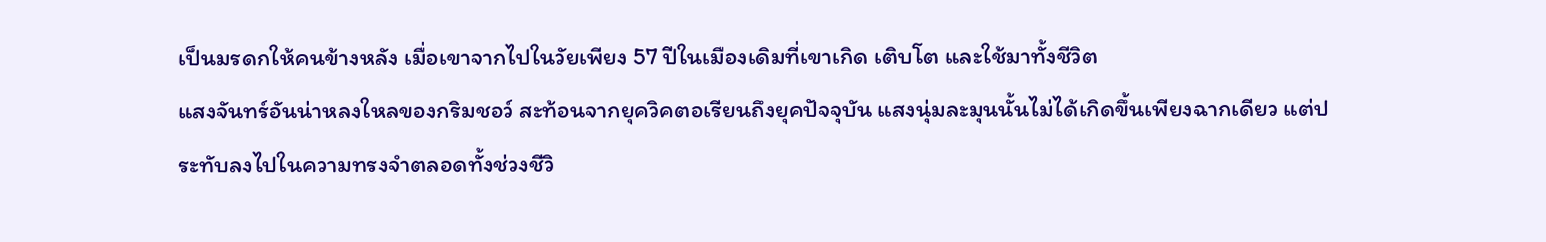เป็นมรดกให้คนข้างหลัง เมื่อเขาจากไปในวัยเพียง 57 ปีในเมืองเดิมที่เขาเกิด เติบโต และใช้มาทั้งชีวิต
แสงจันทร์อันน่าหลงใหลของกริมชอว์ สะท้อนจากยุควิคตอเรียนถึงยุคปัจจุบัน แสงนุ่มละมุนนั้นไม่ได้เกิดขึ้นเพียงฉากเดียว แต่ประทับลงไปในความทรงจำตลอดทั้งช่วงชีวิ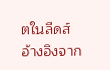ตในลีดส์
อ้างอิงจาก